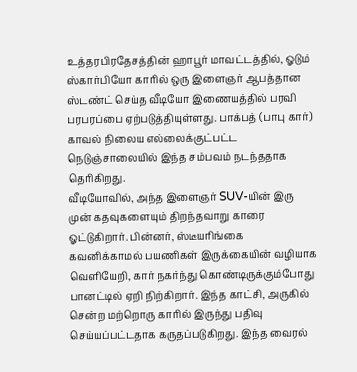உத்தரபிரதேசத்தின் ஹாபூர் மாவட்டத்தில், ஓடும் ஸ்கார்பியோ காரில் ஒரு இளைஞர் ஆபத்தான ஸ்டண்ட் செய்த வீடியோ இணையத்தில் பரவி பரபரப்பை ஏற்படுத்தியுள்ளது. பாக்பத் (பாபு கார்) காவல் நிலைய எல்லைக்குட்பட்ட நெடுஞ்சாலையில் இந்த சம்பவம் நடந்ததாக தெரிகிறது.
வீடியோவில், அந்த இளைஞர் SUV-யின் இரு முன் கதவுகளையும் திறந்தவாறு காரை ஓட்டுகிறார். பின்னர், ஸ்டீயரிங்கை கவனிக்காமல் பயணிகள் இருக்கையின் வழியாக வெளியேறி, கார் நகர்ந்து கொண்டிருக்கும்போது பானட்டில் ஏறி நிற்கிறார். இந்த காட்சி, அருகில் சென்ற மற்றொரு காரில் இருந்து பதிவு செய்யப்பட்டதாக கருதப்படுகிறது. இந்த வைரல்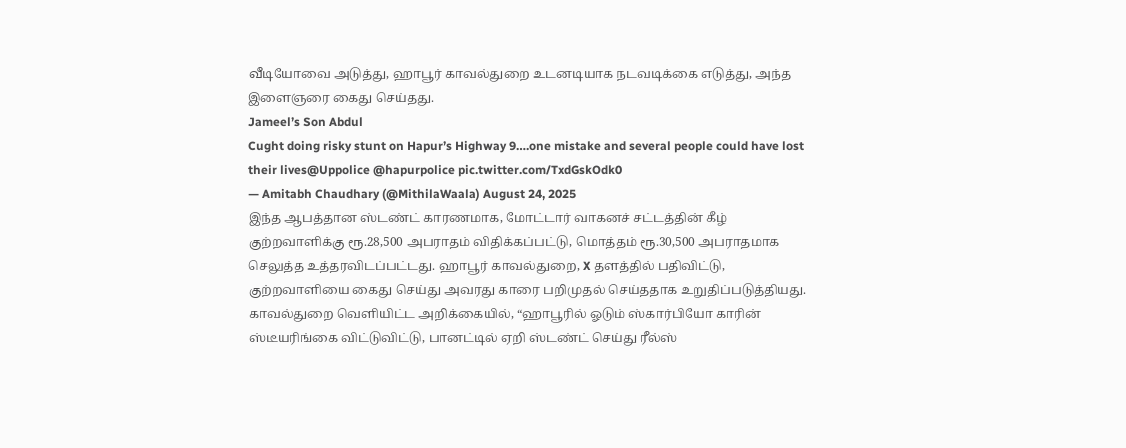வீடியோவை அடுத்து, ஹாபூர் காவல்துறை உடனடியாக நடவடிக்கை எடுத்து, அந்த இளைஞரை கைது செய்தது.
Jameel’s Son Abdul
Cught doing risky stunt on Hapur’s Highway 9….one mistake and several people could have lost their lives@Uppolice @hapurpolice pic.twitter.com/TxdGskOdk0
— Amitabh Chaudhary (@MithilaWaala) August 24, 2025
இந்த ஆபத்தான ஸ்டண்ட் காரணமாக, மோட்டார் வாகனச் சட்டத்தின் கீழ் குற்றவாளிக்கு ரூ.28,500 அபராதம் விதிக்கப்பட்டு, மொத்தம் ரூ.30,500 அபராதமாக செலுத்த உத்தரவிடப்பட்டது. ஹாபூர் காவல்துறை, X தளத்தில் பதிவிட்டு, குற்றவாளியை கைது செய்து அவரது காரை பறிமுதல் செய்ததாக உறுதிப்படுத்தியது.
காவல்துறை வெளியிட்ட அறிக்கையில், “ஹாபூரில் ஓடும் ஸ்கார்பியோ காரின் ஸ்டீயரிங்கை விட்டுவிட்டு, பானட்டில் ஏறி ஸ்டண்ட் செய்து ரீல்ஸ்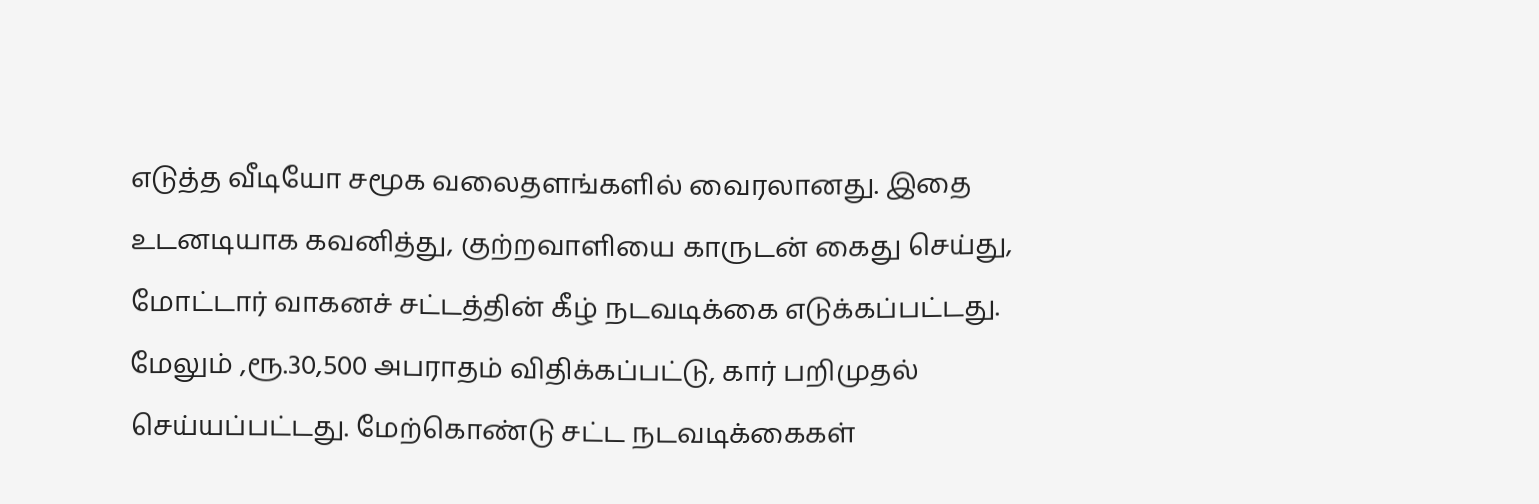எடுத்த வீடியோ சமூக வலைதளங்களில் வைரலானது. இதை உடனடியாக கவனித்து, குற்றவாளியை காருடன் கைது செய்து, மோட்டார் வாகனச் சட்டத்தின் கீழ் நடவடிக்கை எடுக்கப்பட்டது.
மேலும் ,ரூ.30,500 அபராதம் விதிக்கப்பட்டு, கார் பறிமுதல் செய்யப்பட்டது. மேற்கொண்டு சட்ட நடவடிக்கைகள்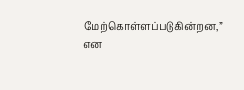மேற்கொள்ளப்படுகின்றன,” என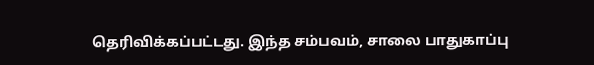தெரிவிக்கப்பட்டது. இந்த சம்பவம், சாலை பாதுகாப்பு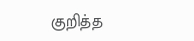குறித்த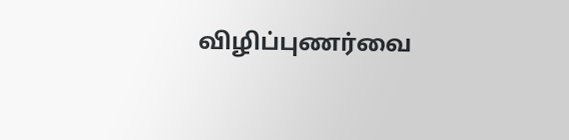விழிப்புணர்வை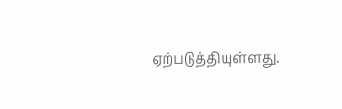ஏற்படுத்தியுள்ளது.